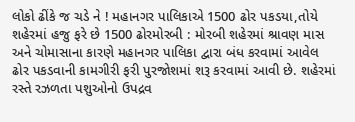લોકો ઢીંકે જ ચડે ને ! મહાનગર પાલિકાએ 1500 ઢોર પકડયા,તોયે શહેરમાં હજુ ફરે છે 1500 ઢોરમોરબી : મોરબી શહેરમાં શ્રાવણ માસ અને ચોમાસાના કારણે મહાનગર પાલિકા દ્વારા બંધ કરવામાં આવેલ ઢોર પકડવાની કામગીરી ફરી પુરજોશમાં શરૂ કરવામાં આવી છે. શહેરમાં રસ્તે રઝળતા પશુઓનો ઉપદ્રવ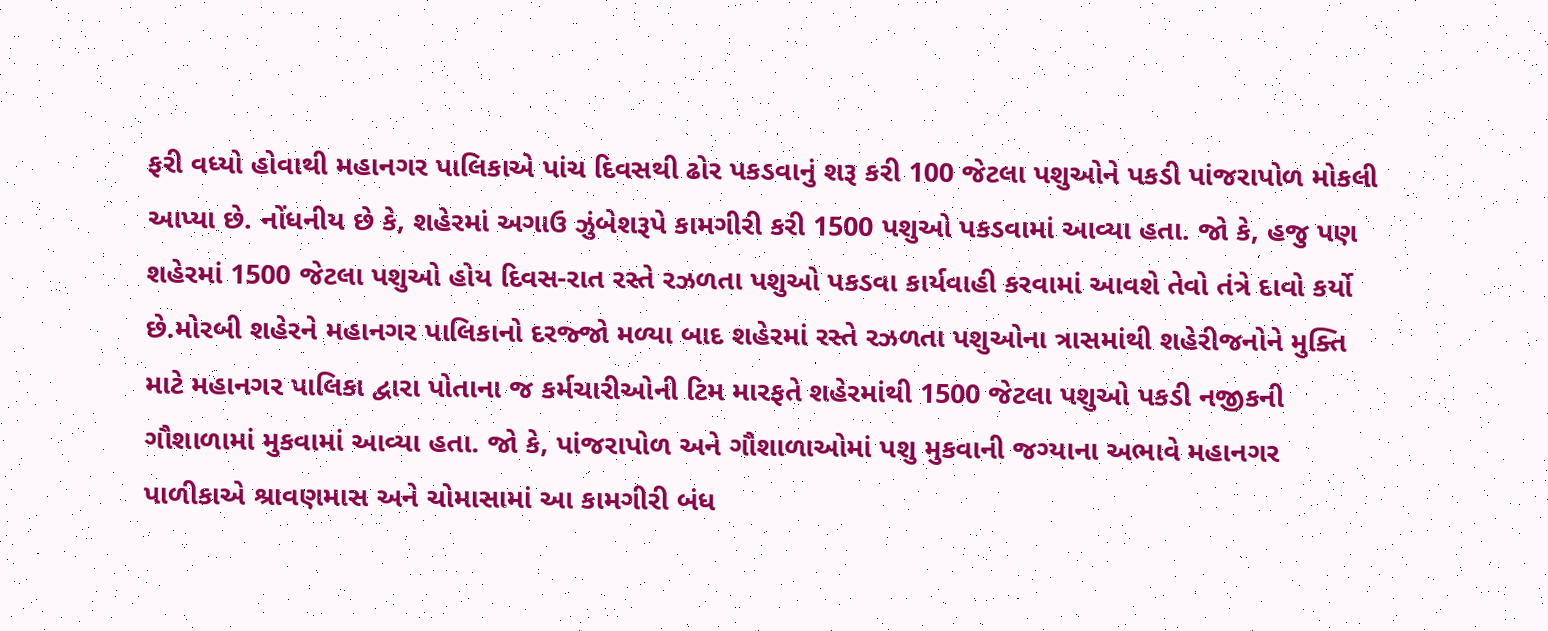ફરી વધ્યો હોવાથી મહાનગર પાલિકાએ પાંચ દિવસથી ઢોર પકડવાનું શરૂ કરી 100 જેટલા પશુઓને પકડી પાંજરાપોળ મોકલી આપ્યા છે. નોંધનીય છે કે, શહેરમાં અગાઉ ઝુંબેશરૂપે કામગીરી કરી 1500 પશુઓ પકડવામાં આવ્યા હતા. જો કે, હજુ પણ શહેરમાં 1500 જેટલા પશુઓ હોય દિવસ-રાત રસ્તે રઝળતા પશુઓ પકડવા કાર્યવાહી કરવામાં આવશે તેવો તંત્રે દાવો કર્યો છે.મોરબી શહેરને મહાનગર પાલિકાનો દરજ્જો મળ્યા બાદ શહેરમાં રસ્તે રઝળતા પશુઓના ત્રાસમાંથી શહેરીજનોને મુક્તિ માટે મહાનગર પાલિકા દ્વારા પોતાના જ કર્મચારીઓની ટિમ મારફતે શહેરમાંથી 1500 જેટલા પશુઓ પકડી નજીકની ગૌશાળામાં મુકવામાં આવ્યા હતા. જો કે, પાંજરાપોળ અને ગૌશાળાઓમાં પશુ મુકવાની જગ્યાના અભાવે મહાનગર પાળીકાએ શ્રાવણમાસ અને ચોમાસામાં આ કામગીરી બંધ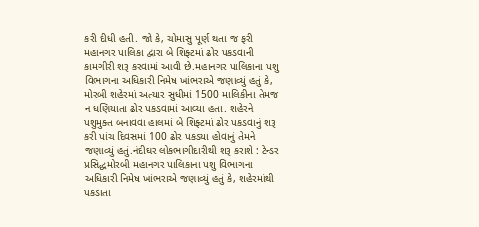કરી દીધી હતી. જો કે, ચોમાસુ પૂર્ણ થતા જ ફરી મહાનગર પાલિકા દ્વારા બે શિફ્ટમાં ઢોર પકડવાની કામગીરી શરૂ કરવામાં આવી છે.મહાનગર પાલિકાના પશુ વિભાગના અધિકારી નિમેષ ખાંભરાએ જણાવ્યું હતું કે, મોરબી શહેરમાં અત્યાર સુધીમાં 1500 માલિકીના તેમજ ન ધણિયાતા ઢોર પકડવામાં આવ્યા હતા. શહેરને પશુમુક્ત બનાવવા હાલમાં બે શિફ્ટમાં ઢોર પકડવાનું શરૂ કરી પાંચ દિવસમાં 100 ઢોર પકડયા હોવાનું તેમને જણાવ્યું હતું.નંદીઘર લોકભાગીદારીથી શરૂ કરાશે : ટેન્ડર પ્રસિદ્ધમોરબી મહાનગર પાલિકાના પશુ વિભાગના અધિકારી નિમેષ ખાંભરાએ જણાવ્યું હતું કે, શહેરમાંથી પકડાતા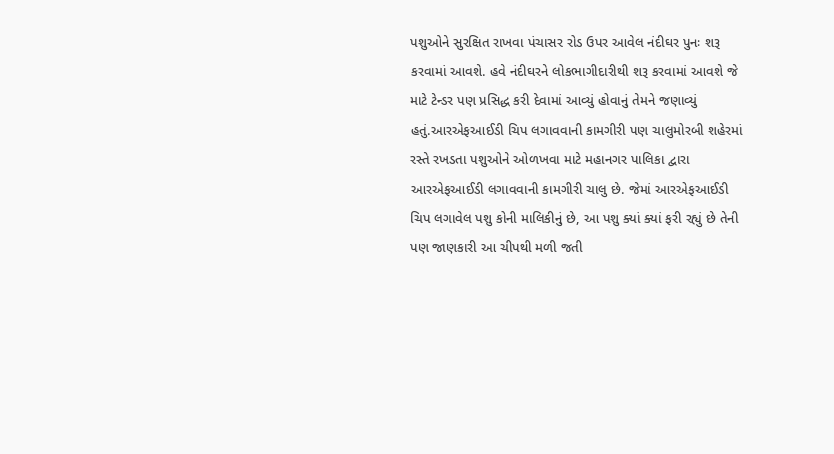પશુઓને સુરક્ષિત રાખવા પંચાસર રોડ ઉપર આવેલ નંદીઘર પુનઃ શરૂ કરવામાં આવશે. હવે નંદીઘરને લોકભાગીદારીથી શરૂ કરવામાં આવશે જે માટે ટેન્ડર પણ પ્રસિદ્ધ કરી દેવામાં આવ્યું હોવાનું તેમને જણાવ્યું હતું.આરએફઆઈડી ચિપ લગાવવાની કામગીરી પણ ચાલુમોરબી શહેરમાં રસ્તે રખડતા પશુઓને ઓળખવા માટે મહાનગર પાલિકા દ્વારા આરએફઆઈડી લગાવવાની કામગીરી ચાલુ છે. જેમાં આરએફઆઈડી ચિપ લગાવેલ પશુ કોની માલિકીનું છે, આ પશુ ક્યાં ક્યાં ફરી રહ્યું છે તેની પણ જાણકારી આ ચીપથી મળી જતી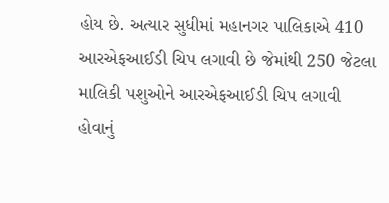હોય છે. અત્યાર સુધીમાં મહાનગર પાલિકાએ 410 આરએફઆઈડી ચિપ લગાવી છે જેમાંથી 250 જેટલા માલિકી પશુઓને આરએફઆઈડી ચિપ લગાવી હોવાનું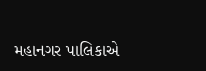મહાનગર પાલિકાએ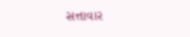સત્તાવાર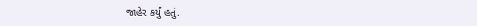જાહેર કર્યું હતું.